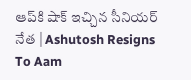ఆప్‌కి షాక్‌ ఇచ్చిన సీనియర్‌ నేత | Ashutosh Resigns To Aam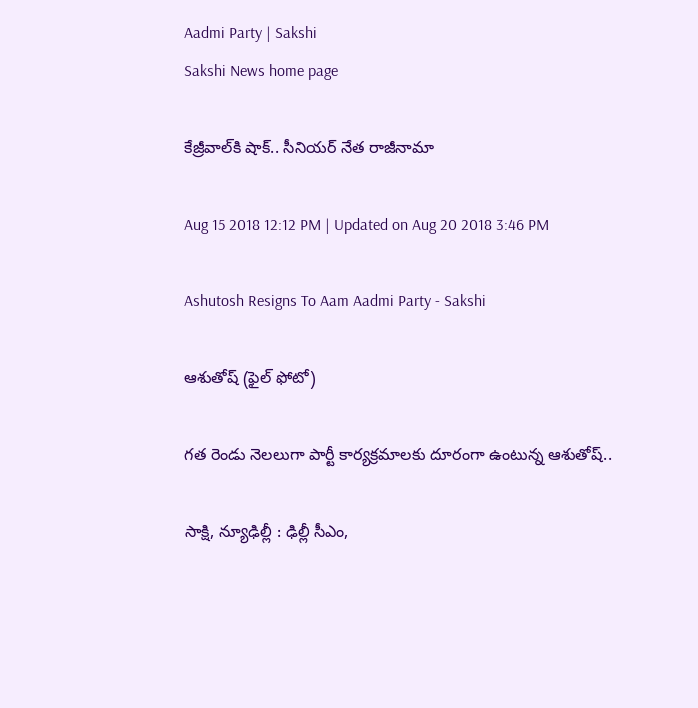Aadmi Party | Sakshi
Sakshi News home page

కేజ్రీవాల్‌కి షాక్‌.. సీనియర్‌ నేత రాజీనామా

Aug 15 2018 12:12 PM | Updated on Aug 20 2018 3:46 PM

Ashutosh Resigns To Aam Aadmi Party - Sakshi

ఆశుతోష్‌ (ఫైల్‌ ఫోటో)

గత రెండు నెలలుగా పార్టీ కార్యక్రమాలకు దూరంగా ఉంటున్న ఆశుతోష్‌..

సాక్షి, న్యూఢిల్లీ : ఢిల్లీ సీఎం,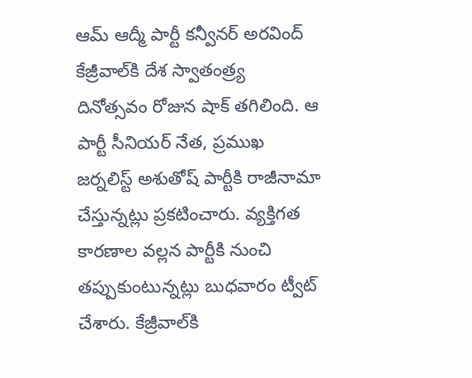ఆమ్‌ ఆద్మీ పార్టీ కన్వీనర్‌ అరవింద్‌ కేజ్రీవాల్‌కి దేశ స్వాతంత్ర్య దినోత్సవం రోజున షాక్‌ తగిలింది. ఆ పార్టీ సీనియర్‌ నేత, ప్రముఖ జర్నలిస్ట్‌ అశుతోష్‌ పార్టీకి రాజీనామా చేస్తున్నట్లు ప్రకటించారు. వ్యక్తిగత కారణాల వల్లన పార్టీకి నుంచి తప్పుకుంటున్నట్లు బుధవారం ట్వీట్‌ చేశారు. కేజ్రీవాల్‌కి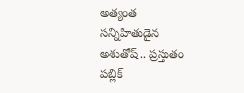అత్యంత సన్నిహితుడైన అశుతోష్‌.. ప్రస్తుతం పబ్లిక్‌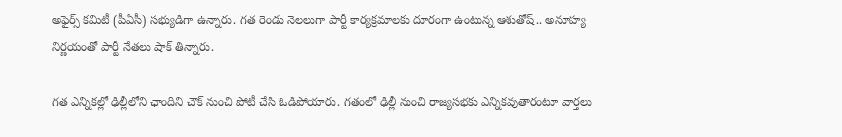అఫైర్స్‌ కమిటీ (పీఏసీ) సభ్యుడిగా ఉన్నారు. గత రెండు నెలలుగా పార్టీ కార్యక్రమాలకు దూరంగా ఉంటున్న ఆశుతోష్‌.. అనూహ్య నిర్ణయంతో పార్టీ నేతలు షాక్‌ తిన్నారు.

గత ఎన్నికల్లో ఢిల్లీలోని ఛాందిని చౌక్‌ నుంచి పోటీ చేసి ఓడిపోయారు. గతంలో ఢిల్లీ నుంచి రాజ్యసభకు ఎన్నికవుతారంటూ వార్తలు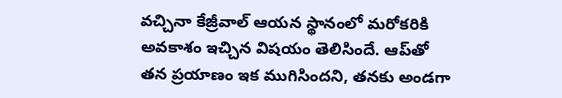వచ్చినా కేజ్రీవాల్‌ ఆయన స్థానంలో మరోకరికి అవకాశం ఇచ్చిన విషయం తెలిసిందే. ఆప్‌తో తన ప్రయాణం ఇక ముగిసిందని, తనకు అండగా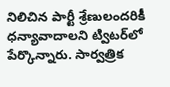నిలిచిన పార్టీ శ్రేణులందరికీ ధన్యావాదాలని ట్విటర్‌లో పేర్కొన్నారు. సార్వత్రిక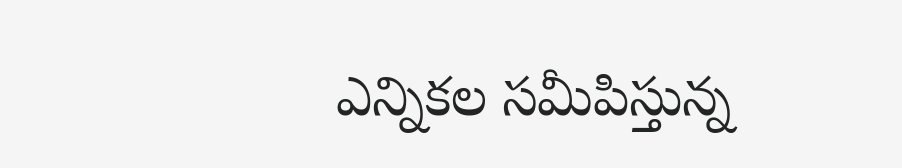ఎన్నికల సమీపిస్తున్న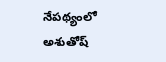నేపథ్యంలో అశుతోష్‌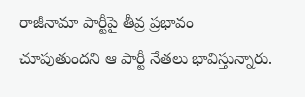రాజీనామా పార్టీపై తీవ్ర ప్రభావం చూపుతుందని ఆ పార్టీ నేతలు భావిస్తున్నారు.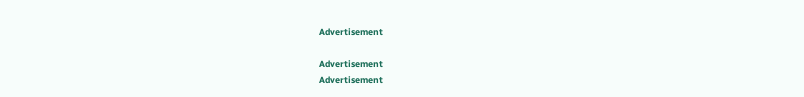Advertisement

Advertisement
Advertisement